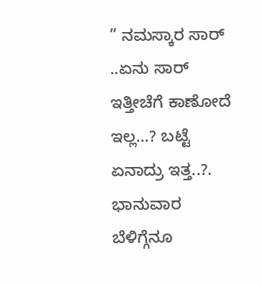” ನಮಸ್ಕಾರ ಸಾರ್ ..ಏನು ಸಾರ್ ಇತ್ತೀಚೆಗೆ ಕಾಣೋದೆ ಇಲ್ಲ…? ಬಟ್ಟೆ ಏನಾದ್ರು ಇತ್ತ..?. ಭಾನುವಾರ ಬೆಳಿಗ್ಗೆನೂ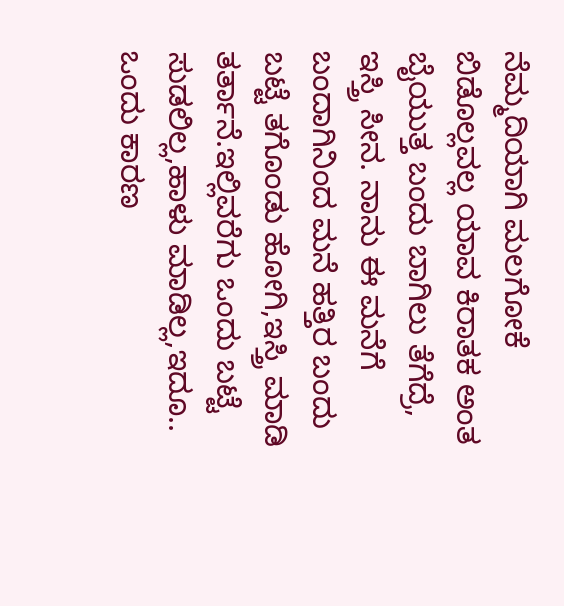ನೆಮ್ಮದಿಯಾಗಿ ಮಲಗೋಕೆ ಬಿಡೊಲ್ಲವಲ್ಲ ಯಾವ ಕಿರಾತಕ ಅಂತ ಬೈಯುತ್ತ ಬಂದು ಬಾಗಿಲು ತೆಗೆದ್ರೆ, ಇಸ್ತ್ರಿ ಸೀನ. ನಾನು ಈ ಮನೆಗೆ ಬಂದಾಗಿನಿಂದ ಮನೆ ಹತ್ತಿರ ಬಂದು ಬಟ್ಟೆ ತಗೊಂಡು ಹೋಗಿ,ಇಸ್ತ್ರಿ ಮಾಡಿ ತರ್ತಾನೆ.ಇಲ್ಲಿವರೆಗು ಒಂದು ಬಟ್ಟೆ ಸುಡಲಿಲ್ಲ,ಹಾಳು ಮಾಡಿಲ್ಲ,ಇದೂ.. ಒಂದು ಕಾರಣ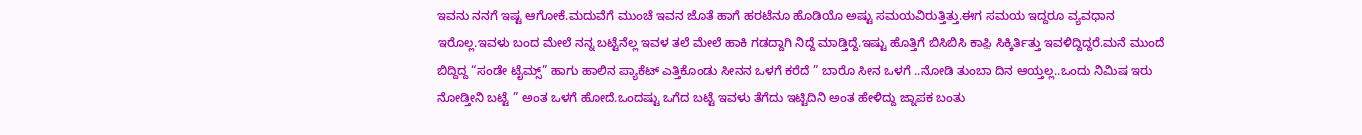ಇವನು ನನಗೆ ಇಷ್ಟ ಆಗೋಕೆ.ಮದುವೆಗೆ ಮುಂಚೆ ಇವನ ಜೊತೆ ಹಾಗೆ ಹರಟೆನೂ ಹೊಡಿಯೊ ಅಷ್ಟು ಸಮಯವಿರುತ್ತಿತ್ತು.ಈಗ ಸಮಯ ಇದ್ದರೂ ವ್ಯವಧಾನ ಇರೊಲ್ಲ.ಇವಳು ಬಂದ ಮೇಲೆ ನನ್ನ ಬಟ್ಟೆನೆಲ್ಲ ಇವಳ ತಲೆ ಮೇಲೆ ಹಾಕಿ ಗಡದ್ದಾಗಿ ನಿದ್ದೆ ಮಾಡ್ತಿದ್ದೆ.ಇಷ್ಟು ಹೊತ್ತಿಗೆ ಬಿಸಿಬಿಸಿ ಕಾಫ಼ಿ ಸಿಕ್ಕಿರ್ತಿತ್ತು ಇವಳಿದ್ದಿದ್ದರೆ.ಮನೆ ಮುಂದೆ ಬಿದ್ದಿದ್ದ “ಸಂಡೇ ಟೈಮ್ಸ್” ಹಾಗು ಹಾಲಿನ ಪ್ಯಾಕೆಟ್ ಎತ್ತಿಕೊಂಡು ಸೀನನ ಒಳಗೆ ಕರೆದೆ ” ಬಾರೊ ಸೀನ ಒಳಗೆ ..ನೋಡಿ ತುಂಬಾ ದಿನ ಆಯ್ತಲ್ಲ..ಒಂದು ನಿಮಿಷ ಇರು ನೋಡ್ತೀನಿ ಬಟ್ಟೆ ” ಅಂತ ಒಳಗೆ ಹೋದೆ.ಒಂದಷ್ಟು ಒಗೆದ ಬಟ್ಟೆ ಇವಳು ತೆಗೆದು ಇಟ್ಟಿದಿನಿ ಅಂತ ಹೇಳಿದ್ದು ಜ್ನಾಪಕ ಬಂತು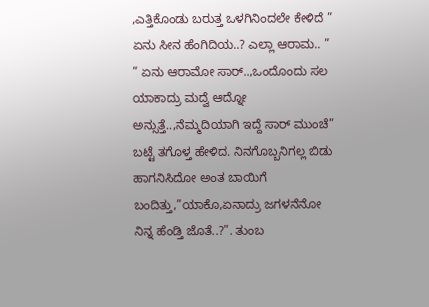,ಎತ್ತಿಕೊಂಡು ಬರುತ್ತ ಒಳಗಿನಿಂದಲೇ ಕೇಳಿದೆ ” ಏನು ಸೀನ ಹೆಂಗಿದಿಯ..? ಎಲ್ಲಾ ಆರಾಮ.. ”
” ಏನು ಆರಾಮೋ ಸಾರ್..,ಒಂದೊಂದು ಸಲ ಯಾಕಾದ್ರು ಮದ್ವೆ ಆದ್ನೋ ಅನ್ಸುತ್ತೆ..,ನೆಮ್ಮದಿಯಾಗಿ ಇದ್ದೆ ಸಾರ್ ಮುಂಚೆ” ಬಟ್ಟೆ ತಗೊಳ್ತ ಹೇಳಿದ. ನಿನಗೊಬ್ಬನಿಗಲ್ಲ ಬಿಡು ಹಾಗನಿಸಿದೋ ಅಂತ ಬಾಯಿಗೆ ಬಂದಿತ್ತು,”ಯಾಕೊ,ಏನಾದ್ರು ಜಗಳನೆನೋ ನಿನ್ನ ಹೆಂಡ್ತಿ ಜೊತೆ..?”. ತುಂಬ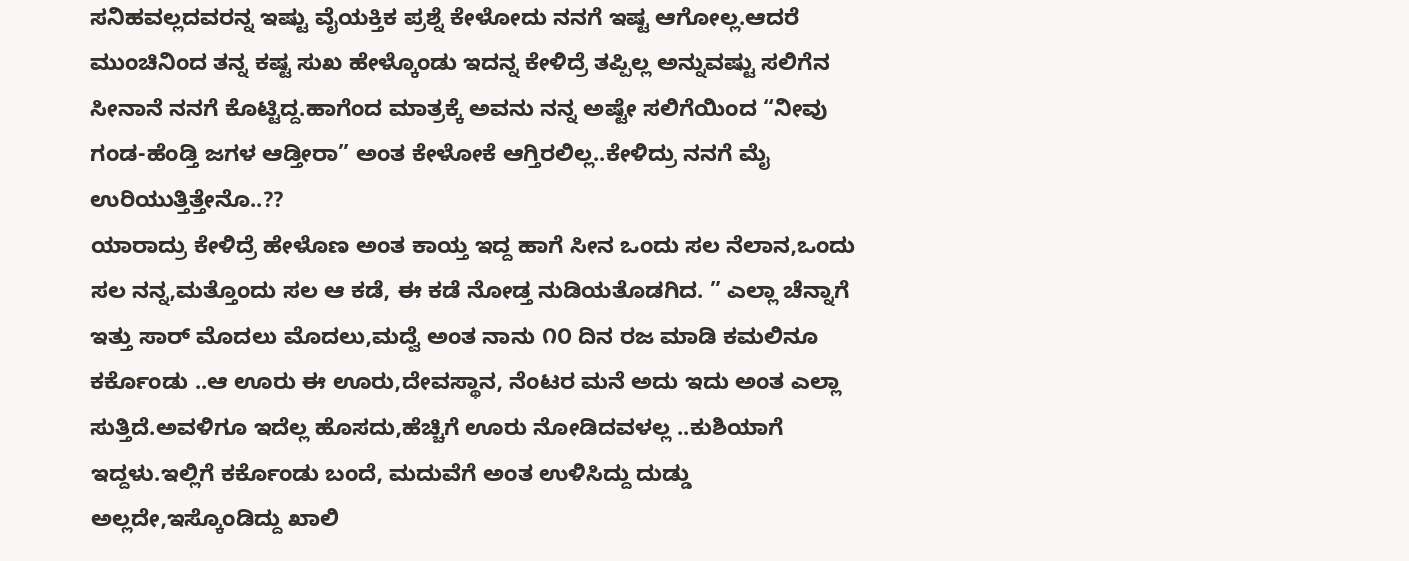ಸನಿಹವಲ್ಲದವರನ್ನ ಇಷ್ಟು ವೈಯಕ್ತಿಕ ಪ್ರಶ್ನೆ ಕೇಳೋದು ನನಗೆ ಇಷ್ಟ ಆಗೋಲ್ಲ.ಆದರೆ ಮುಂಚಿನಿಂದ ತನ್ನ ಕಷ್ಟ ಸುಖ ಹೇಳ್ಕೊಂಡು ಇದನ್ನ ಕೇಳಿದ್ರೆ ತಪ್ಪಿಲ್ಲ ಅನ್ನುವಷ್ಟು ಸಲಿಗೆನ ಸೀನಾನೆ ನನಗೆ ಕೊಟ್ಟಿದ್ದ.ಹಾಗೆಂದ ಮಾತ್ರಕ್ಕೆ ಅವನು ನನ್ನ ಅಷ್ಟೇ ಸಲಿಗೆಯಿಂದ “ನೀವು ಗಂಡ-ಹೆಂಡ್ತಿ ಜಗಳ ಆಡ್ತೀರಾ” ಅಂತ ಕೇಳೋಕೆ ಆಗ್ತಿರಲಿಲ್ಲ..ಕೇಳಿದ್ರು ನನಗೆ ಮೈ ಉರಿಯುತ್ತಿತ್ತೇನೊ..??
ಯಾರಾದ್ರು ಕೇಳಿದ್ರೆ ಹೇಳೊಣ ಅಂತ ಕಾಯ್ತ ಇದ್ದ ಹಾಗೆ ಸೀನ ಒಂದು ಸಲ ನೆಲಾನ,ಒಂದು ಸಲ ನನ್ನ,ಮತ್ತೊಂದು ಸಲ ಆ ಕಡೆ, ಈ ಕಡೆ ನೋಡ್ತ ನುಡಿಯತೊಡಗಿದ. ” ಎಲ್ಲಾ ಚೆನ್ನಾಗೆ ಇತ್ತು ಸಾರ್ ಮೊದಲು ಮೊದಲು,ಮದ್ವೆ ಅಂತ ನಾನು ೧೦ ದಿನ ರಜ ಮಾಡಿ ಕಮಲಿನೂ ಕರ್ಕೊಂಡು ..ಆ ಊರು ಈ ಊರು,ದೇವಸ್ಥಾನ, ನೆಂಟರ ಮನೆ ಅದು ಇದು ಅಂತ ಎಲ್ಲಾ ಸುತ್ತಿದೆ.ಅವಳಿಗೂ ಇದೆಲ್ಲ ಹೊಸದು,ಹೆಚ್ಚಿಗೆ ಊರು ನೋಡಿದವಳಲ್ಲ ..ಕುಶಿಯಾಗೆ ಇದ್ದಳು.ಇಲ್ಲಿಗೆ ಕರ್ಕೊಂಡು ಬಂದೆ, ಮದುವೆಗೆ ಅಂತ ಉಳಿಸಿದ್ದು ದುಡ್ಡು ಅಲ್ಲದೇ,ಇಸ್ಕೊಂಡಿದ್ದು ಖಾಲಿ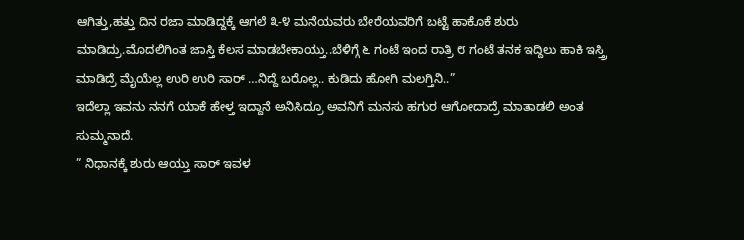ಆಗಿತ್ತು,ಹತ್ತು ದಿನ ರಜಾ ಮಾಡಿದ್ದಕ್ಕೆ ಆಗಲೆ ೩-೪ ಮನೆಯವರು ಬೇರೆಯವರಿಗೆ ಬಟ್ಟೆ ಹಾಕೊಕೆ ಶುರು ಮಾಡಿದ್ರು.ಮೊದಲಿಗಿಂತ ಜಾಸ್ತಿ ಕೆಲಸ ಮಾಡಬೇಕಾಯ್ತು..ಬೆಳಿಗ್ಗೆ ೬ ಗಂಟೆ ಇಂದ ರಾತ್ರಿ ೮ ಗಂಟೆ ತನಕ ಇದ್ದಿಲು ಹಾಕಿ ಇಸ್ತ್ರಿ ಮಾಡಿದ್ರೆ ಮೈಯೆಲ್ಲ ಉರಿ ಉರಿ ಸಾರ್ …ನಿದ್ದೆ ಬರೊಲ್ಲ.. ಕುಡಿದು ಹೋಗಿ ಮಲಗ್ತಿನಿ..”
ಇದೆಲ್ಲಾ ಇವನು ನನಗೆ ಯಾಕೆ ಹೇಳ್ತ ಇದ್ದಾನೆ ಅನಿಸಿದ್ರೂ ಅವನಿಗೆ ಮನಸು ಹಗುರ ಆಗೋದಾದ್ರೆ ಮಾತಾಡಲಿ ಅಂತ ಸುಮ್ಮನಾದೆ.
” ನಿಧಾನಕ್ಕೆ ಶುರು ಆಯ್ತು ಸಾರ್ ಇವಳ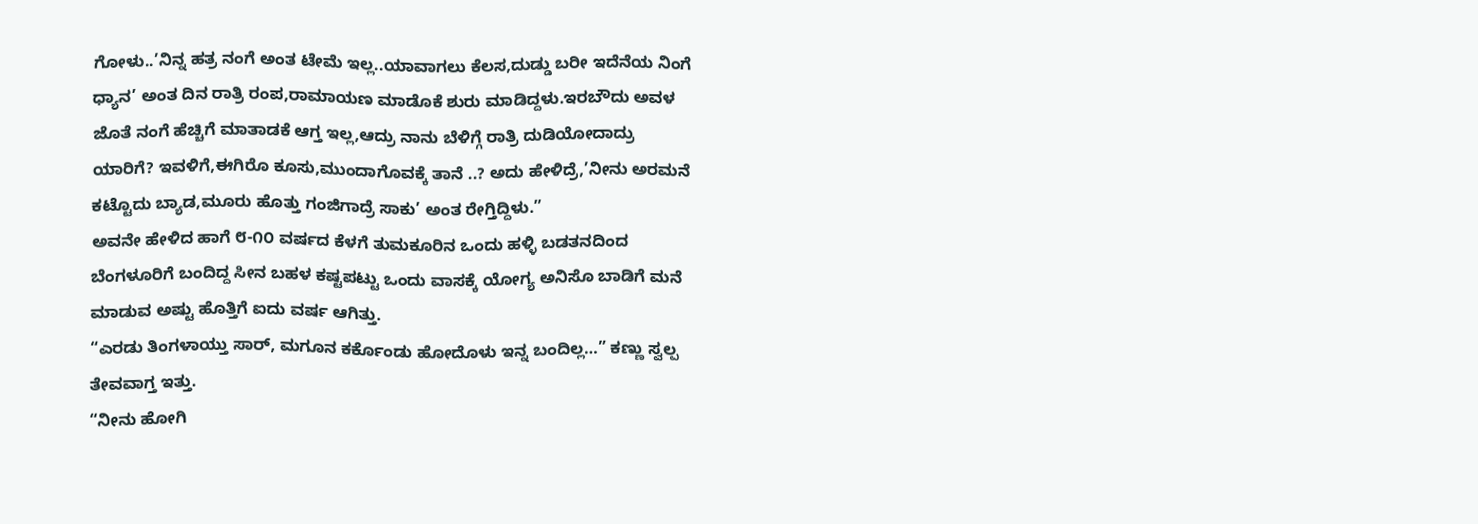ಗೋಳು..’ನಿನ್ನ ಹತ್ರ ನಂಗೆ ಅಂತ ಟೇಮೆ ಇಲ್ಲ..ಯಾವಾಗಲು ಕೆಲಸ,ದುಡ್ಡು ಬರೀ ಇದೆನೆಯ ನಿಂಗೆ ಧ್ಯಾನ’ ಅಂತ ದಿನ ರಾತ್ರಿ ರಂಪ,ರಾಮಾಯಣ ಮಾಡೊಕೆ ಶುರು ಮಾಡಿದ್ದಳು.ಇರಬೌದು ಅವಳ ಜೊತೆ ನಂಗೆ ಹೆಚ್ಚಿಗೆ ಮಾತಾಡಕೆ ಆಗ್ತ ಇಲ್ಲ,ಆದ್ರು ನಾನು ಬೆಳಿಗ್ಗೆ ರಾತ್ರಿ ದುಡಿಯೋದಾದ್ರು ಯಾರಿಗೆ? ಇವಳಿಗೆ,ಈಗಿರೊ ಕೂಸು,ಮುಂದಾಗೊವಕ್ಕೆ ತಾನೆ ..? ಅದು ಹೇಳಿದ್ರೆ,’ನೀನು ಅರಮನೆ ಕಟ್ಟೊದು ಬ್ಯಾಡ,ಮೂರು ಹೊತ್ತು ಗಂಜಿಗಾದ್ರೆ ಸಾಕು’ ಅಂತ ರೇಗ್ತಿದ್ದಿಳು.”
ಅವನೇ ಹೇಳಿದ ಹಾಗೆ ೮-೧೦ ವರ್ಷದ ಕೆಳಗೆ ತುಮಕೂರಿನ ಒಂದು ಹಳ್ಳಿ ಬಡತನದಿಂದ ಬೆಂಗಳೂರಿಗೆ ಬಂದಿದ್ದ ಸೀನ ಬಹಳ ಕಷ್ಟಪಟ್ಟು ಒಂದು ವಾಸಕ್ಕೆ ಯೋಗ್ಯ ಅನಿಸೊ ಬಾಡಿಗೆ ಮನೆ ಮಾಡುವ ಅಷ್ಟು ಹೊತ್ತಿಗೆ ಐದು ವರ್ಷ ಆಗಿತ್ತು.
“ಎರಡು ತಿಂಗಳಾಯ್ತು ಸಾರ್, ಮಗೂನ ಕರ್ಕೊಂಡು ಹೋದೊಳು ಇನ್ನ ಬಂದಿಲ್ಲ…” ಕಣ್ಣು ಸ್ವಲ್ಪ ತೇವವಾಗ್ತ ಇತ್ತು.
“ನೀನು ಹೋಗಿ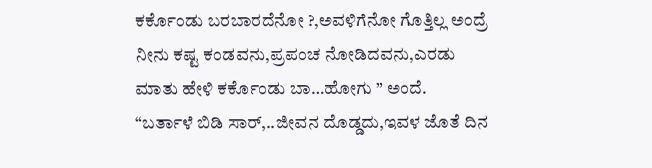ಕರ್ಕೊಂಡು ಬರಬಾರದೆನೋ ?,ಅವಳಿಗೆನೋ ಗೊತ್ತಿಲ್ಲ ಅಂದ್ರೆ ನೀನು ಕಷ್ಟ ಕಂಡವನು,ಪ್ರಪಂಚ ನೋಡಿದವನು,ಎರಡು ಮಾತು ಹೇಳಿ ಕರ್ಕೊಂಡು ಬಾ…ಹೋಗು ” ಅಂದೆ.
“ಬರ್ತಾಳೆ ಬಿಡಿ ಸಾರ್,..ಜೀವನ ದೊಡ್ಡದು,ಇವಳ ಜೊತೆ ದಿನ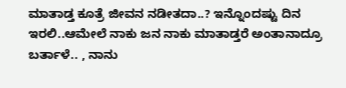ಮಾತಾಡ್ತ ಕೂತ್ರೆ ಜೀವನ ನಡೀತದಾ..? ಇನ್ನೊಂದಷ್ಟು ದಿನ ಇರಲಿ..ಆಮೇಲೆ ನಾಕು ಜನ ನಾಕು ಮಾತಾಡ್ತರೆ ಅಂತಾನಾದ್ರೂ ಬರ್ತಾಳೆ.. , ನಾನು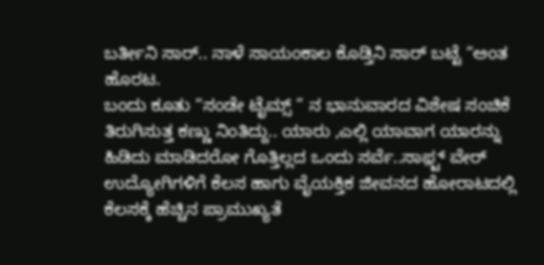ಬರ್ತೀನಿ ಸಾರ್.. ನಾಳೆ ಸಾಯಂಕಾಲ ಕೊಡ್ತಿನಿ ಸಾರ್ ಬಟ್ಟೆ “ಅಂತ ಹೊರಟ.
ಬಂದು ಕೂತು “ಸಂಡೇ ಟೈಮ್ಸ್ ” ನ ಭಾನುವಾರದ ವಿಶೇಷ ಸಂಚಿಕೆ ತಿರುಗಿಸುತ್ತ ಕಣ್ಣು ನಿಂತಿದ್ದು.. ಯಾರು ,ಎಲ್ಲಿ ಯಾವಾಗ ಯಾರನ್ನು ಹಿಡಿದು ಮಾಡಿದರೋ ಗೊತ್ತಿಲ್ಲದ ಒಂದು ಸರ್ವೆ..ಸಾಫ಼್ಟ್ ವೇರ್ ಉದ್ಯೋಗಿಗಳಿಗೆ ಕೆಲಸ ಹಾಗು ವೈಯಕ್ತಿಕ ಜೀವನದ ಹೋರಾಟದಲ್ಲಿ ಕೆಲಸಕ್ಕೆ ಹೆಚ್ಚಿನ ಪ್ರಾಮುಖ್ಯತೆ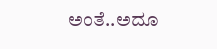ಅಂತೆ..ಅದೂ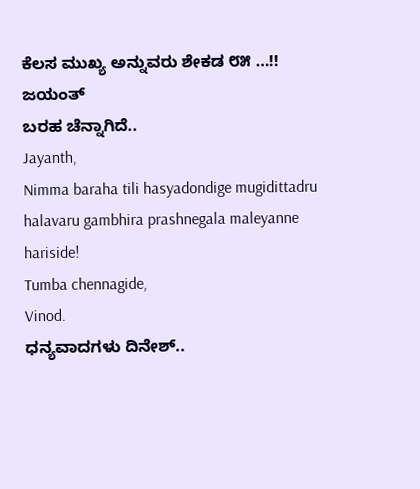ಕೆಲಸ ಮುಖ್ಯ ಅನ್ನುವರು ಶೇಕಡ ೮೫ …!!
ಜಯಂತ್
ಬರಹ ಚೆನ್ನಾಗಿದೆ..
Jayanth,
Nimma baraha tili hasyadondige mugidittadru halavaru gambhira prashnegala maleyanne hariside!
Tumba chennagide,
Vinod.
ಧನ್ಯವಾದಗಳು ದಿನೇಶ್..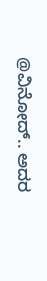@ವಿನೋದ್.. ಅದರ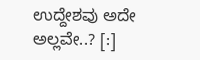ಉದ್ದೇಶವು ಅದೇ ಅಲ್ಲವೇ..? [:]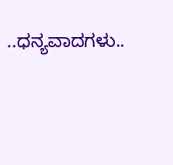..ಧನ್ಯವಾದಗಳು..